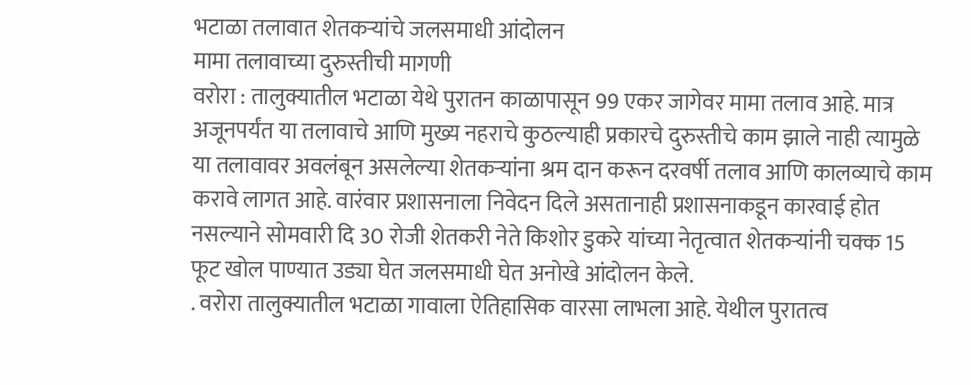भटाळा तलावात शेतकऱ्यांचे जलसमाधी आंदोलन
मामा तलावाच्या दुरुस्तीची मागणी
वरोरा : तालुक्यातील भटाळा येथे पुरातन काळापासून 99 एकर जागेवर मामा तलाव आहे. मात्र अजूनपर्यंत या तलावाचे आणि मुख्य नहराचे कुठल्याही प्रकारचे दुरुस्तीचे काम झाले नाही त्यामुळे या तलावावर अवलंबून असलेल्या शेतकऱ्यांना श्रम दान करून दरवर्षी तलाव आणि कालव्याचे काम करावे लागत आहे. वारंवार प्रशासनाला निवेदन दिले असतानाही प्रशासनाकडून कारवाई होत नसल्याने सोमवारी दि 30 रोजी शेतकरी नेते किशोर डुकरे यांच्या नेतृत्वात शेतकऱ्यांनी चक्क 15 फूट खोल पाण्यात उड्या घेत जलसमाधी घेत अनोखे आंदोलन केले.
. वरोरा तालुक्यातील भटाळा गावाला ऐतिहासिक वारसा लाभला आहे. येथील पुरातत्व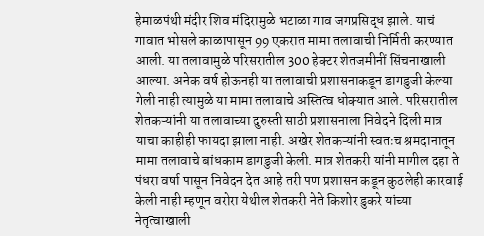हेमाळपंथी मंदीर शिव मंदिरामुळे भटाळा गाव जगप्रसिद्ध झाले. याचं गावात भोसले काळापासून 99 एकरात मामा तलावाची निर्मिती करण्यात आली. या तलावामुळे परिसरातील 300 हेक्टर शेतजमीनीं सिंचनाखाली आल्या. अनेक वर्ष होऊनही या तलावाची प्रशासनाकडून डागडुजी केल्या गेली नाही त्यामुळे या मामा तलावाचे अस्तित्व धोक्यात आले. परिसरातील शेतकऱ्यांनी या तलावाच्या दुरुस्ती साठी प्रशासनाला निवेदने दिली मात्र याचा काहीही फायदा झाला नाही. अखेर शेतकऱ्यांनी स्वतःच श्रमदानातून मामा तलावाचे बांधकाम डागडुजी केली. मात्र शेतकरी यांनी मागील दहा ते पंधरा वर्षा पासून निवेदन देत आहे तरी पण प्रशासन कडून कुठलेही कारवाई केली नाही म्हणून वरोरा येथील शेतकरी नेते किशोर डुकरे यांच्या नेतृत्वाखाली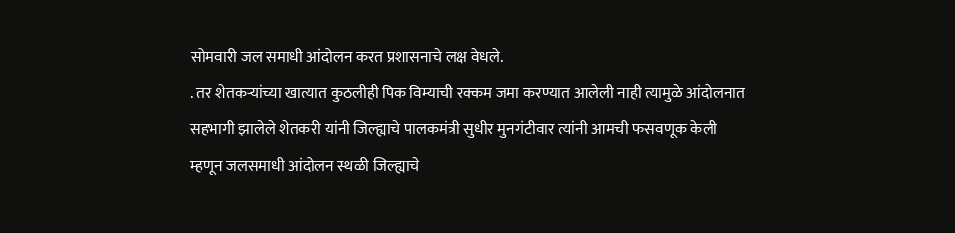सोमवारी जल समाधी आंदोलन करत प्रशासनाचे लक्ष वेधले.
. तर शेतकऱ्यांच्या खात्यात कुठलीही पिक विम्याची रक्कम जमा करण्यात आलेली नाही त्यामुळे आंदोलनात सहभागी झालेले शेतकरी यांनी जिल्ह्याचे पालकमंत्री सुधीर मुनगंटीवार त्यांनी आमची फसवणूक केली म्हणून जलसमाधी आंदोलन स्थळी जिल्ह्याचे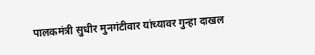पालकमंत्री सुधीर मुनगंटीवार यांच्यावर गुन्हा दाखल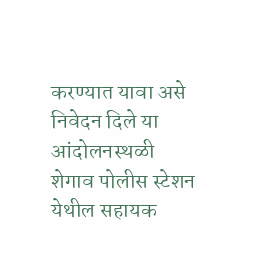करण्यात यावा असे निवेदन दिले या आंदोलनस्थळी शेगाव पोलीस स्टेशन येथील सहायक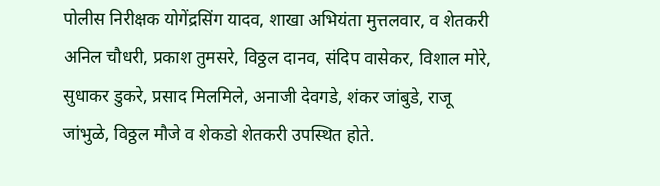पोलीस निरीक्षक योगेंद्रसिंग यादव, शाखा अभियंता मुत्तलवार, व शेतकरी अनिल चौधरी, प्रकाश तुमसरे, विठ्ठल दानव, संदिप वासेकर, विशाल मोरे, सुधाकर डुकरे, प्रसाद मिलमिले, अनाजी देवगडे, शंकर जांबुडे, राजू जांभुळे, विठ्ठल मौजे व शेकडो शेतकरी उपस्थित होते.